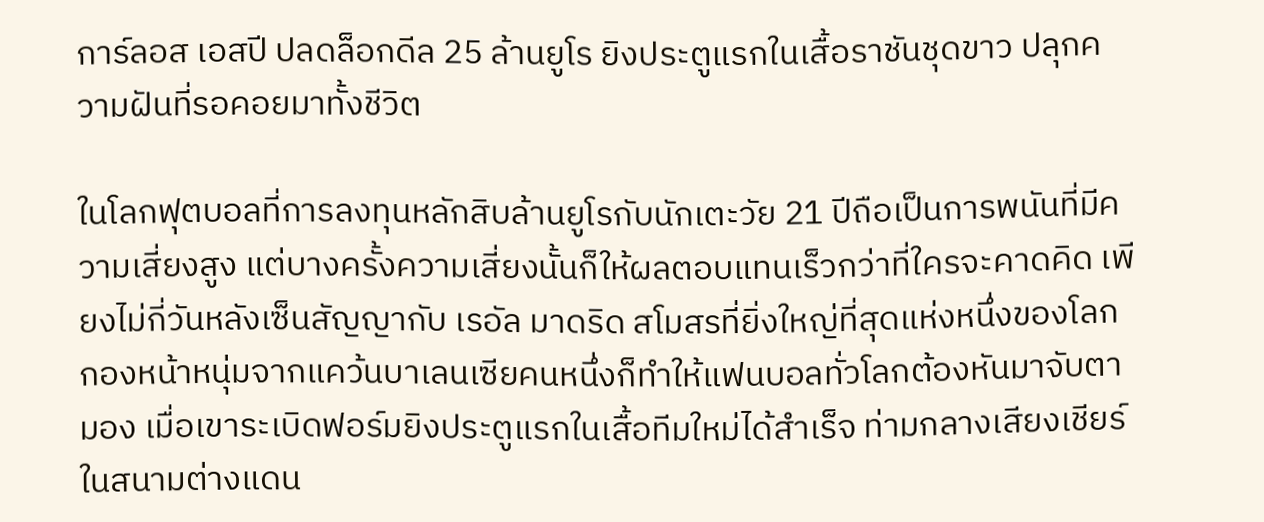การ์ลอส เอสปี ปลดล็อกดีล 25 ล้านยูโร ยิงประตูแรกในเสื้อราชันชุดขาว ปลุกความฝันที่รอคอยมาทั้งชีวิต

ในโลกฟุตบอลที่การลงทุนหลักสิบล้านยูโรกับนักเตะวัย 21 ปีถือเป็นการพนันที่มีความเสี่ยงสูง แต่บางครั้งความเสี่ยงนั้นก็ให้ผลตอบแทนเร็วกว่าที่ใครจะคาดคิด เพียงไม่กี่วันหลังเซ็นสัญญากับ เรอัล มาดริด สโมสรที่ยิ่งใหญ่ที่สุดแห่งหนึ่งของโลก กองหน้าหนุ่มจากแคว้นบาเลนเซียคนหนึ่งก็ทำให้แฟนบอลทั่วโลกต้องหันมาจับตามอง เมื่อเขาระเบิดฟอร์มยิงประตูแรกในเสื้อทีมใหม่ได้สำเร็จ ท่ามกลางเสียงเชียร์ในสนามต่างแดน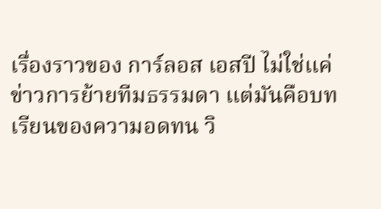เรื่องราวของ การ์ลอส เอสปี ไม่ใช่แค่ข่าวการย้ายทีมธรรมดา แต่มันคือบทเรียนของความอดทน วิ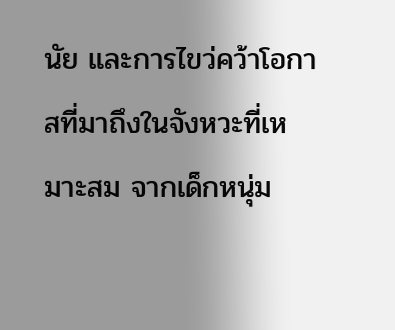นัย และการไขว่คว้าโอกาสที่มาถึงในจังหวะที่เหมาะสม จากเด็กหนุ่ม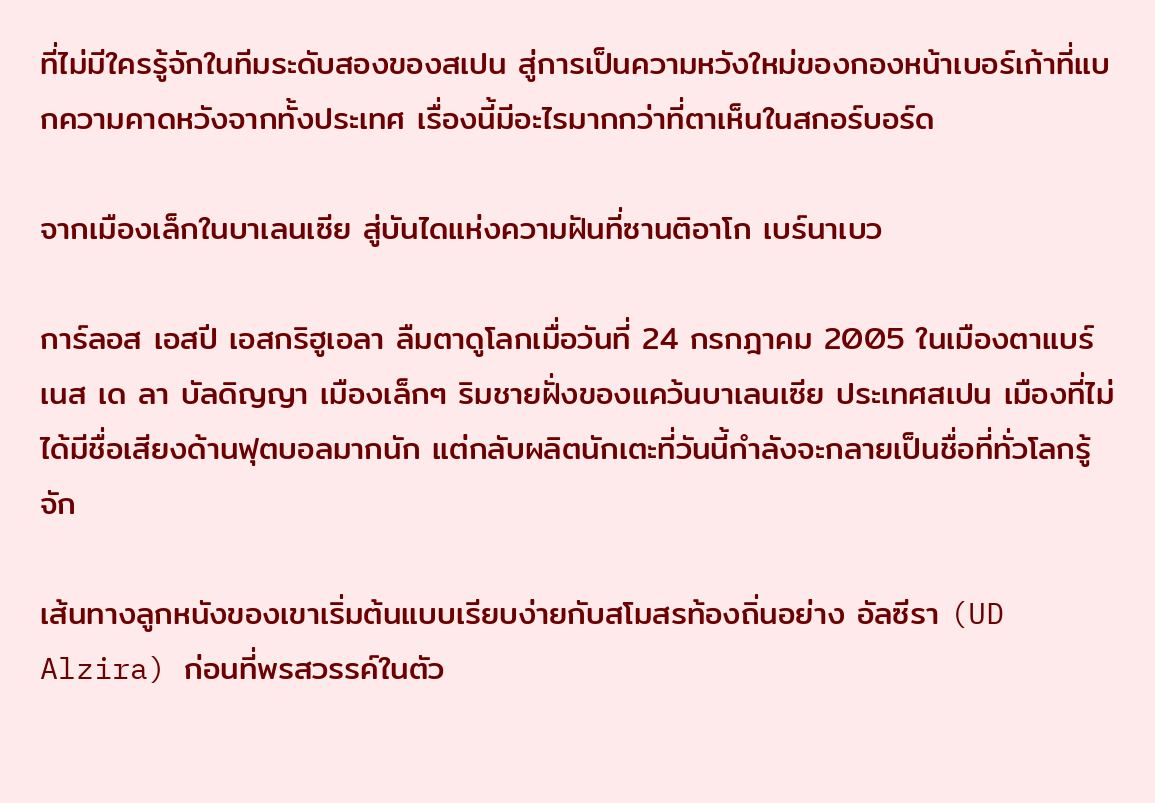ที่ไม่มีใครรู้จักในทีมระดับสองของสเปน สู่การเป็นความหวังใหม่ของกองหน้าเบอร์เก้าที่แบกความคาดหวังจากทั้งประเทศ เรื่องนี้มีอะไรมากกว่าที่ตาเห็นในสกอร์บอร์ด

จากเมืองเล็กในบาเลนเซีย สู่บันไดแห่งความฝันที่ซานติอาโก เบร์นาเบว

การ์ลอส เอสปี เอสกริฮูเอลา ลืมตาดูโลกเมื่อวันที่ 24 กรกฎาคม 2005 ในเมืองตาแบร์เนส เด ลา บัลดิญญา เมืองเล็กๆ ริมชายฝั่งของแคว้นบาเลนเซีย ประเทศสเปน เมืองที่ไม่ได้มีชื่อเสียงด้านฟุตบอลมากนัก แต่กลับผลิตนักเตะที่วันนี้กำลังจะกลายเป็นชื่อที่ทั่วโลกรู้จัก

เส้นทางลูกหนังของเขาเริ่มต้นแบบเรียบง่ายกับสโมสรท้องถิ่นอย่าง อัลซีรา (UD Alzira) ก่อนที่พรสวรรค์ในตัว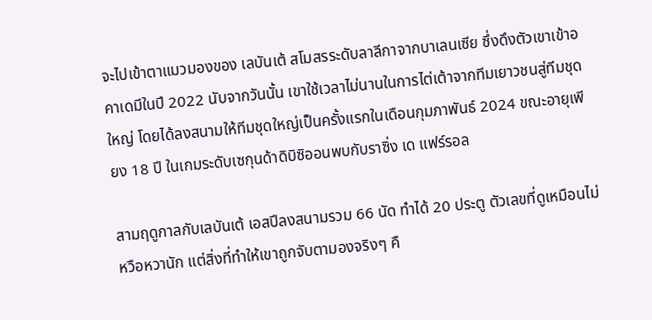จะไปเข้าตาแมวมองของ เลบันเต้ สโมสรระดับลาลีกาจากบาเลนเซีย ซึ่งดึงตัวเขาเข้าอคาเดมีในปี 2022 นับจากวันนั้น เขาใช้เวลาไม่นานในการไต่เต้าจากทีมเยาวชนสู่ทีมชุดใหญ่ โดยได้ลงสนามให้ทีมชุดใหญ่เป็นครั้งแรกในเดือนกุมภาพันธ์ 2024 ขณะอายุเพียง 18 ปี ในเกมระดับเซกุนด้าดิบิซิออนพบกับราซิ่ง เด แฟร์รอล

สามฤดูกาลกับเลบันเต้ เอสปีลงสนามรวม 66 นัด ทำได้ 20 ประตู ตัวเลขที่ดูเหมือนไม่หวือหวานัก แต่สิ่งที่ทำให้เขาถูกจับตามองจริงๆ คื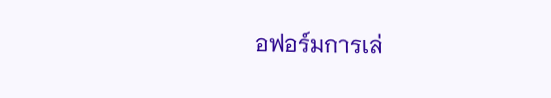อฟอร์มการเล่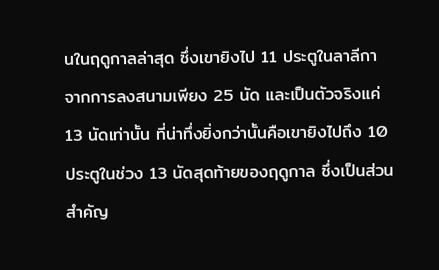นในฤดูกาลล่าสุด ซึ่งเขายิงไป 11 ประตูในลาลีกา จากการลงสนามเพียง 25 นัด และเป็นตัวจริงแค่ 13 นัดเท่านั้น ที่น่าทึ่งยิ่งกว่านั้นคือเขายิงไปถึง 10 ประตูในช่วง 13 นัดสุดท้ายของฤดูกาล ซึ่งเป็นส่วนสำคัญ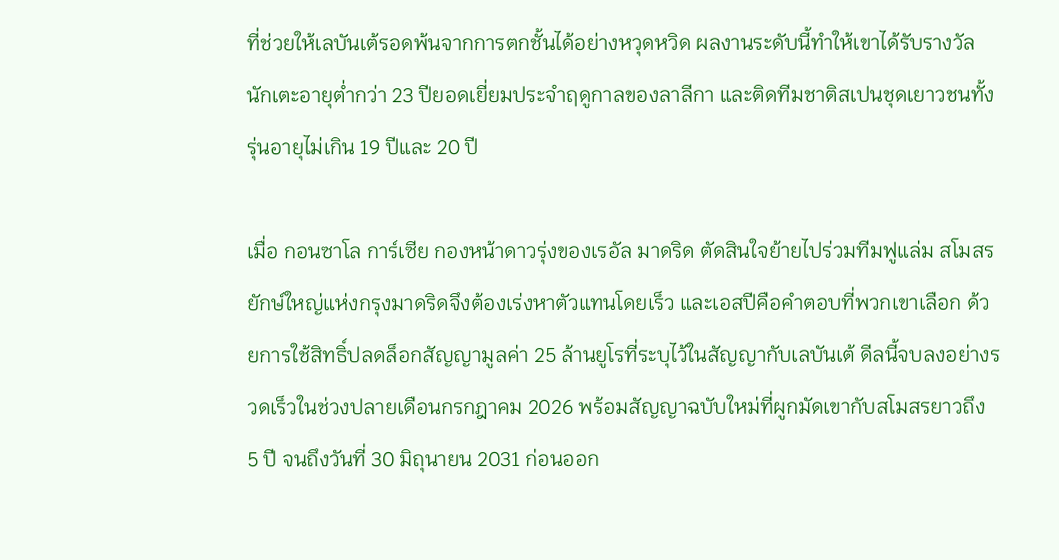ที่ช่วยให้เลบันเต้รอดพ้นจากการตกชั้นได้อย่างหวุดหวิด ผลงานระดับนี้ทำให้เขาได้รับรางวัลนักเตะอายุต่ำกว่า 23 ปียอดเยี่ยมประจำฤดูกาลของลาลีกา และติดทีมชาติสเปนชุดเยาวชนทั้งรุ่นอายุไม่เกิน 19 ปีและ 20 ปี

เมื่อ กอนซาโล การ์เซีย กองหน้าดาวรุ่งของเรอัล มาดริด ตัดสินใจย้ายไปร่วมทีมฟูแล่ม สโมสรยักษ์ใหญ่แห่งกรุงมาดริดจึงต้องเร่งหาตัวแทนโดยเร็ว และเอสปีคือคำตอบที่พวกเขาเลือก ด้วยการใช้สิทธิ์ปลดล็อกสัญญามูลค่า 25 ล้านยูโรที่ระบุไว้ในสัญญากับเลบันเต้ ดีลนี้จบลงอย่างรวดเร็วในช่วงปลายเดือนกรกฎาคม 2026 พร้อมสัญญาฉบับใหม่ที่ผูกมัดเขากับสโมสรยาวถึง 5 ปี จนถึงวันที่ 30 มิถุนายน 2031 ก่อนออก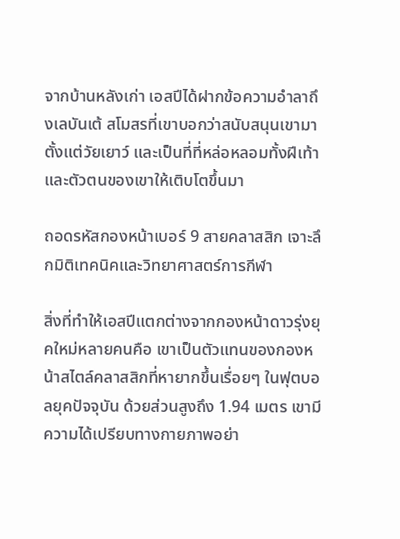จากบ้านหลังเก่า เอสปีได้ฝากข้อความอำลาถึงเลบันเต้ สโมสรที่เขาบอกว่าสนับสนุนเขามาตั้งแต่วัยเยาว์ และเป็นที่ที่หล่อหลอมทั้งฝีเท้าและตัวตนของเขาให้เติบโตขึ้นมา

ถอดรหัสกองหน้าเบอร์ 9 สายคลาสสิก เจาะลึกมิติเทคนิคและวิทยาศาสตร์การกีฬา

สิ่งที่ทำให้เอสปีแตกต่างจากกองหน้าดาวรุ่งยุคใหม่หลายคนคือ เขาเป็นตัวแทนของกองหน้าสไตล์คลาสสิกที่หายากขึ้นเรื่อยๆ ในฟุตบอลยุคปัจจุบัน ด้วยส่วนสูงถึง 1.94 เมตร เขามีความได้เปรียบทางกายภาพอย่า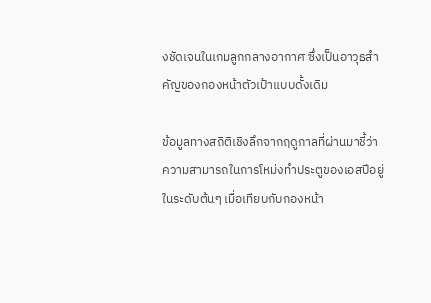งชัดเจนในเกมลูกกลางอากาศ ซึ่งเป็นอาวุธสำคัญของกองหน้าตัวเป้าแบบดั้งเดิม

ข้อมูลทางสถิติเชิงลึกจากฤดูกาลที่ผ่านมาชี้ว่า ความสามารถในการโหม่งทำประตูของเอสปีอยู่ในระดับต้นๆ เมื่อเทียบกับกองหน้า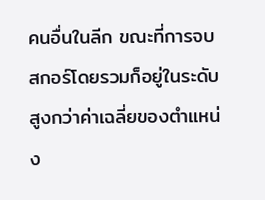คนอื่นในลีก ขณะที่การจบสกอร์โดยรวมก็อยู่ในระดับสูงกว่าค่าเฉลี่ยของตำแหน่ง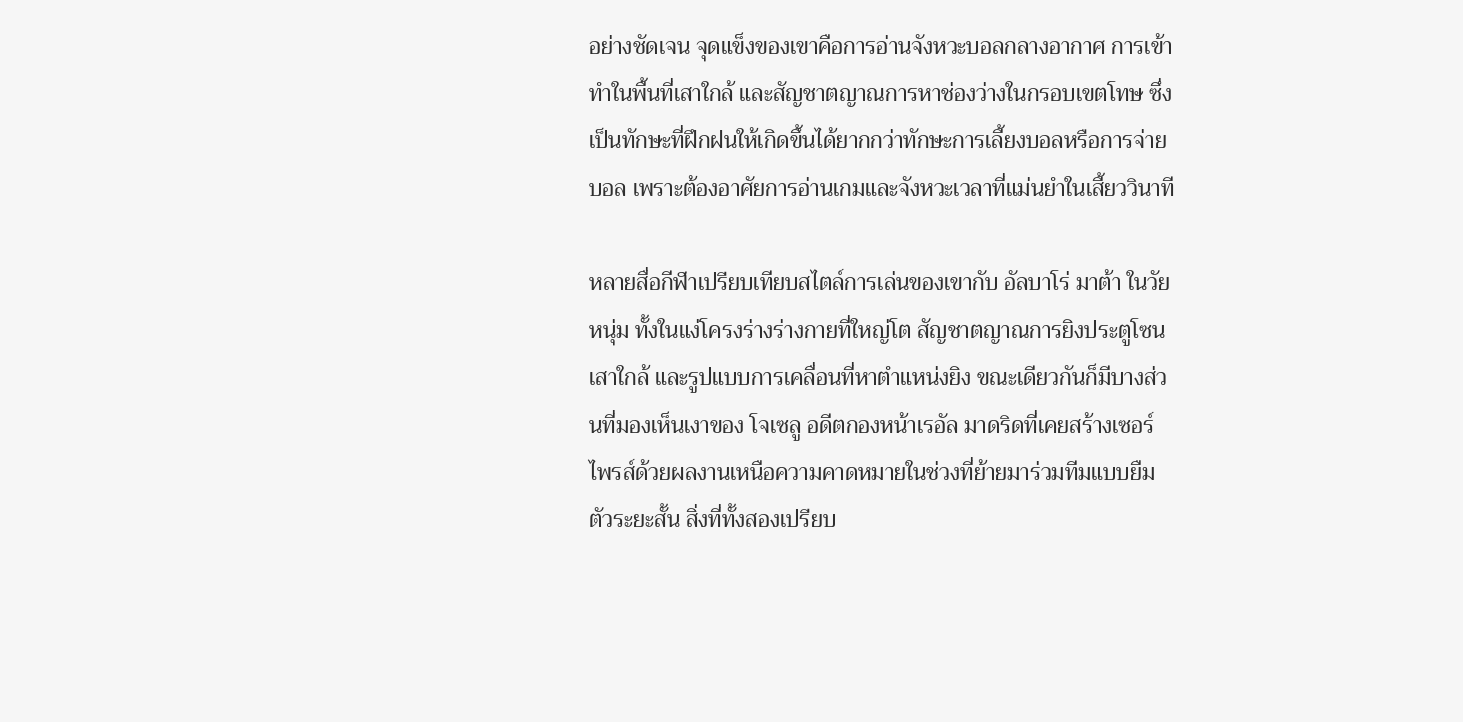อย่างชัดเจน จุดแข็งของเขาคือการอ่านจังหวะบอลกลางอากาศ การเข้าทำในพื้นที่เสาใกล้ และสัญชาตญาณการหาช่องว่างในกรอบเขตโทษ ซึ่งเป็นทักษะที่ฝึกฝนให้เกิดขึ้นได้ยากกว่าทักษะการเลี้ยงบอลหรือการจ่ายบอล เพราะต้องอาศัยการอ่านเกมและจังหวะเวลาที่แม่นยำในเสี้ยววินาที

หลายสื่อกีฬาเปรียบเทียบสไตล์การเล่นของเขากับ อัลบาโร่ มาต้า ในวัยหนุ่ม ทั้งในแง่โครงร่างร่างกายที่ใหญ่โต สัญชาตญาณการยิงประตูโซนเสาใกล้ และรูปแบบการเคลื่อนที่หาตำแหน่งยิง ขณะเดียวกันก็มีบางส่วนที่มองเห็นเงาของ โจเซลู อดีตกองหน้าเรอัล มาดริดที่เคยสร้างเซอร์ไพรส์ด้วยผลงานเหนือความคาดหมายในช่วงที่ย้ายมาร่วมทีมแบบยืมตัวระยะสั้น สิ่งที่ทั้งสองเปรียบ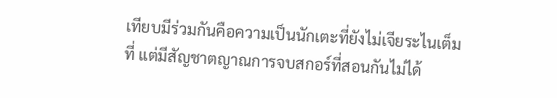เทียบมีร่วมกันคือความเป็นนักเตะที่ยังไม่เจียระไนเต็มที่ แต่มีสัญชาตญาณการจบสกอร์ที่สอนกันไม่ได้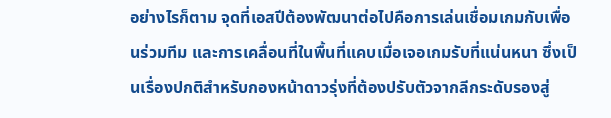อย่างไรก็ตาม จุดที่เอสปีต้องพัฒนาต่อไปคือการเล่นเชื่อมเกมกับเพื่อนร่วมทีม และการเคลื่อนที่ในพื้นที่แคบเมื่อเจอเกมรับที่แน่นหนา ซึ่งเป็นเรื่องปกติสำหรับกองหน้าดาวรุ่งที่ต้องปรับตัวจากลีกระดับรองสู่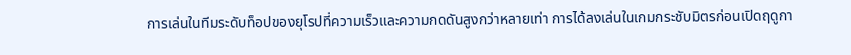การเล่นในทีมระดับท็อปของยุโรปที่ความเร็วและความกดดันสูงกว่าหลายเท่า การได้ลงเล่นในเกมกระชับมิตรก่อนเปิดฤดูกา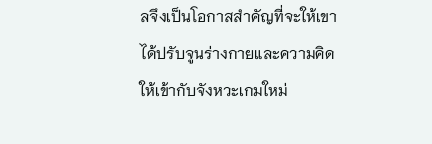ลจึงเป็นโอกาสสำคัญที่จะให้เขาได้ปรับจูนร่างกายและความคิดให้เข้ากับจังหวะเกมใหม่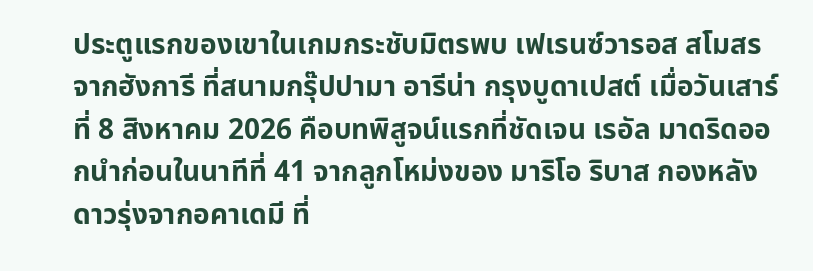ประตูแรกของเขาในเกมกระชับมิตรพบ เฟเรนซ์วารอส สโมสรจากฮังการี ที่สนามกรุ๊ปปามา อารีน่า กรุงบูดาเปสต์ เมื่อวันเสาร์ที่ 8 สิงหาคม 2026 คือบทพิสูจน์แรกที่ชัดเจน เรอัล มาดริดออกนำก่อนในนาทีที่ 41 จากลูกโหม่งของ มาริโอ ริบาส กองหลังดาวรุ่งจากอคาเดมี ที่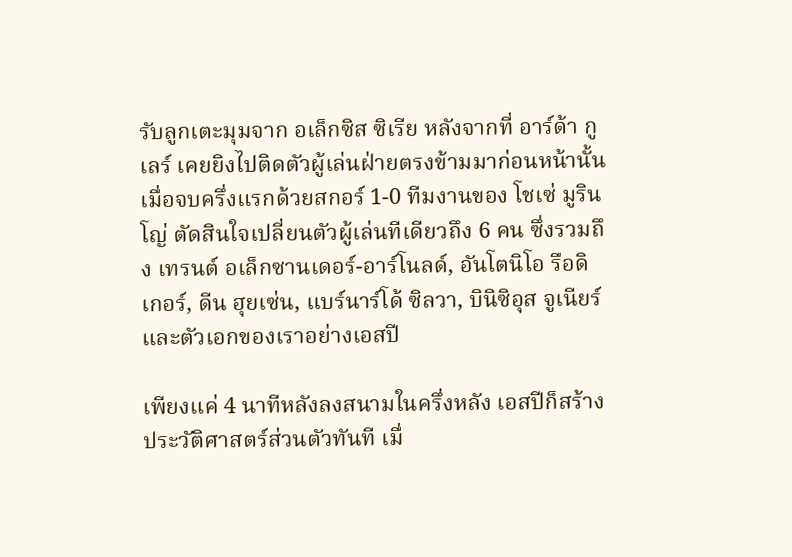รับลูกเตะมุมจาก อเล็กซิส ซิเรีย หลังจากที่ อาร์ด้า กูเลร์ เคยยิงไปติดตัวผู้เล่นฝ่ายตรงข้ามมาก่อนหน้านั้น เมื่อจบครึ่งแรกด้วยสกอร์ 1-0 ทีมงานของ โชเซ่ มูรินโญ่ ตัดสินใจเปลี่ยนตัวผู้เล่นทีเดียวถึง 6 คน ซึ่งรวมถึง เทรนต์ อเล็กซานเดอร์-อาร์โนลด์, อันโตนิโอ รือดิเกอร์, ดีน ฮุยเซ่น, แบร์นาร์โด้ ซิลวา, บินิซิอุส จูเนียร์ และตัวเอกของเราอย่างเอสปี

เพียงแค่ 4 นาทีหลังลงสนามในครึ่งหลัง เอสปีก็สร้างประวัติศาสตร์ส่วนตัวทันที เมื่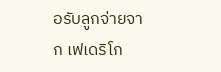อรับลูกจ่ายจาก เฟเดริโก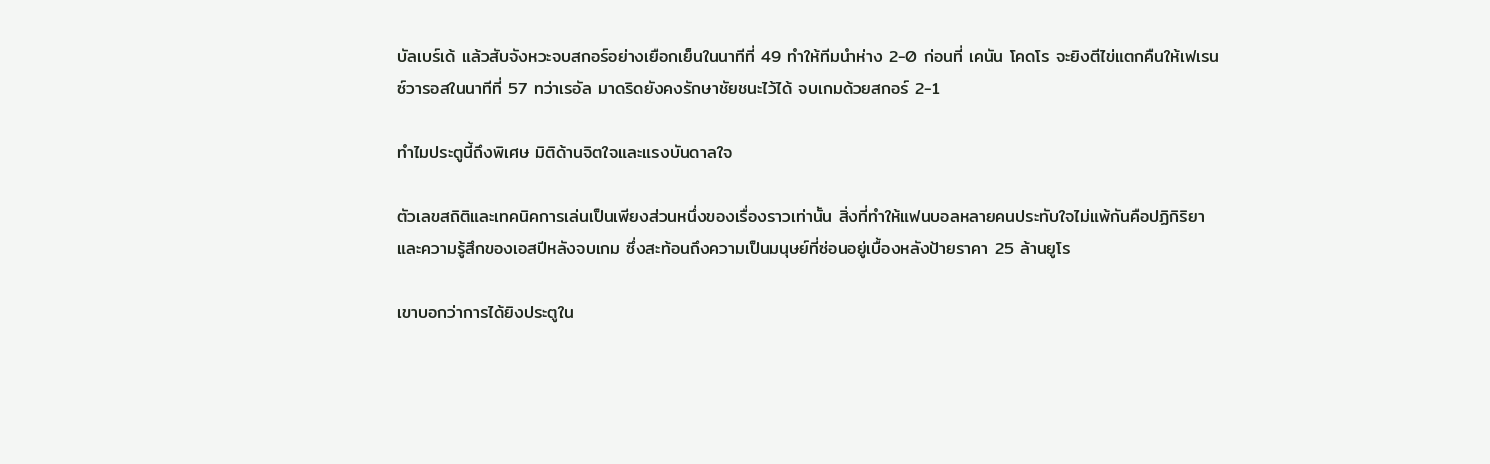บัลเบร์เด้ แล้วสับจังหวะจบสกอร์อย่างเยือกเย็นในนาทีที่ 49 ทำให้ทีมนำห่าง 2-0 ก่อนที่ เคนัน โคดโร จะยิงตีไข่แตกคืนให้เฟเรนซ์วารอสในนาทีที่ 57 ทว่าเรอัล มาดริดยังคงรักษาชัยชนะไว้ได้ จบเกมด้วยสกอร์ 2-1

ทำไมประตูนี้ถึงพิเศษ มิติด้านจิตใจและแรงบันดาลใจ

ตัวเลขสถิติและเทคนิคการเล่นเป็นเพียงส่วนหนึ่งของเรื่องราวเท่านั้น สิ่งที่ทำให้แฟนบอลหลายคนประทับใจไม่แพ้กันคือปฏิกิริยาและความรู้สึกของเอสปีหลังจบเกม ซึ่งสะท้อนถึงความเป็นมนุษย์ที่ซ่อนอยู่เบื้องหลังป้ายราคา 25 ล้านยูโร

เขาบอกว่าการได้ยิงประตูใน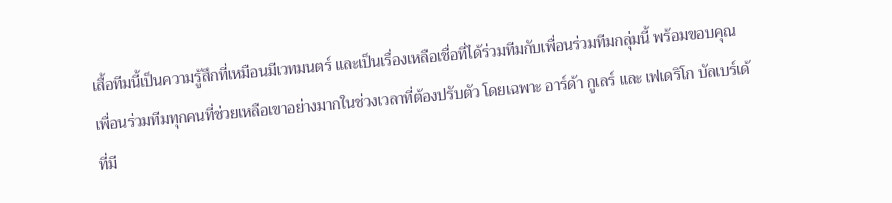เสื้อทีมนี้เป็นความรู้สึกที่เหมือนมีเวทมนตร์ และเป็นเรื่องเหลือเชื่อที่ได้ร่วมทีมกับเพื่อนร่วมทีมกลุ่มนี้ พร้อมขอบคุณเพื่อนร่วมทีมทุกคนที่ช่วยเหลือเขาอย่างมากในช่วงเวลาที่ต้องปรับตัว โดยเฉพาะ อาร์ด้า กูเลร์ และ เฟเดริโก บัลเบร์เด้ ที่มี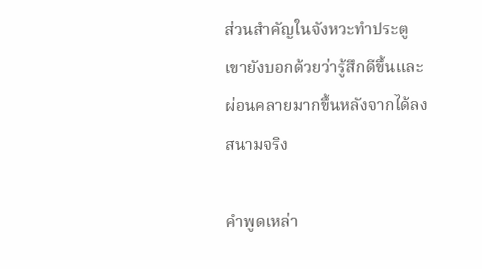ส่วนสำคัญในจังหวะทำประตู เขายังบอกด้วยว่ารู้สึกดีขึ้นและผ่อนคลายมากขึ้นหลังจากได้ลงสนามจริง

คำพูดเหล่า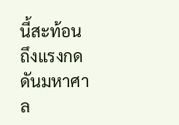นี้สะท้อนถึงแรงกดดันมหาศาล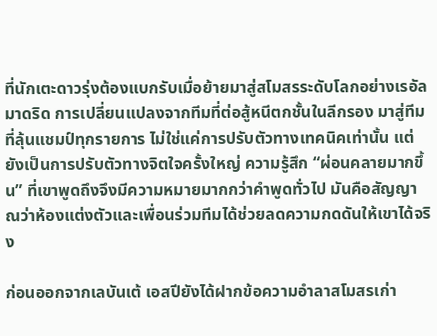ที่นักเตะดาวรุ่งต้องแบกรับเมื่อย้ายมาสู่สโมสรระดับโลกอย่างเรอัล มาดริด การเปลี่ยนแปลงจากทีมที่ต่อสู้หนีตกชั้นในลีกรอง มาสู่ทีมที่ลุ้นแชมป์ทุกรายการ ไม่ใช่แค่การปรับตัวทางเทคนิคเท่านั้น แต่ยังเป็นการปรับตัวทางจิตใจครั้งใหญ่ ความรู้สึก “ผ่อนคลายมากขึ้น” ที่เขาพูดถึงจึงมีความหมายมากกว่าคำพูดทั่วไป มันคือสัญญาณว่าห้องแต่งตัวและเพื่อนร่วมทีมได้ช่วยลดความกดดันให้เขาได้จริง

ก่อนออกจากเลบันเต้ เอสปียังได้ฝากข้อความอำลาสโมสรเก่า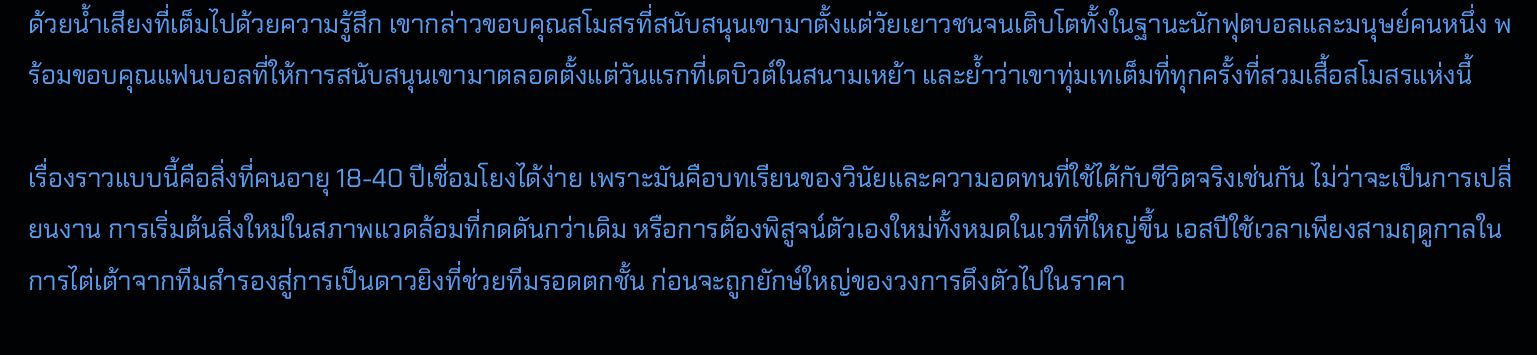ด้วยน้ำเสียงที่เต็มไปด้วยความรู้สึก เขากล่าวขอบคุณสโมสรที่สนับสนุนเขามาตั้งแต่วัยเยาวชนจนเติบโตทั้งในฐานะนักฟุตบอลและมนุษย์คนหนึ่ง พร้อมขอบคุณแฟนบอลที่ให้การสนับสนุนเขามาตลอดตั้งแต่วันแรกที่เดบิวต์ในสนามเหย้า และย้ำว่าเขาทุ่มเทเต็มที่ทุกครั้งที่สวมเสื้อสโมสรแห่งนี้

เรื่องราวแบบนี้คือสิ่งที่คนอายุ 18-40 ปีเชื่อมโยงได้ง่าย เพราะมันคือบทเรียนของวินัยและความอดทนที่ใช้ได้กับชีวิตจริงเช่นกัน ไม่ว่าจะเป็นการเปลี่ยนงาน การเริ่มต้นสิ่งใหม่ในสภาพแวดล้อมที่กดดันกว่าเดิม หรือการต้องพิสูจน์ตัวเองใหม่ทั้งหมดในเวทีที่ใหญ่ขึ้น เอสปีใช้เวลาเพียงสามฤดูกาลในการไต่เต้าจากทีมสำรองสู่การเป็นดาวยิงที่ช่วยทีมรอดตกชั้น ก่อนจะถูกยักษ์ใหญ่ของวงการดึงตัวไปในราคา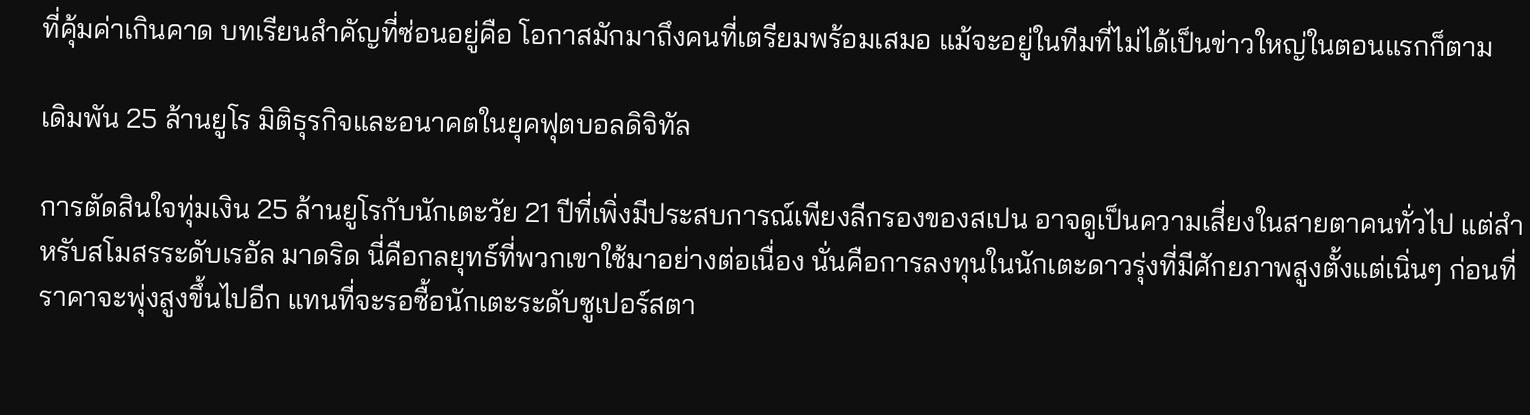ที่คุ้มค่าเกินคาด บทเรียนสำคัญที่ซ่อนอยู่คือ โอกาสมักมาถึงคนที่เตรียมพร้อมเสมอ แม้จะอยู่ในทีมที่ไม่ได้เป็นข่าวใหญ่ในตอนแรกก็ตาม

เดิมพัน 25 ล้านยูโร มิติธุรกิจและอนาคตในยุคฟุตบอลดิจิทัล

การตัดสินใจทุ่มเงิน 25 ล้านยูโรกับนักเตะวัย 21 ปีที่เพิ่งมีประสบการณ์เพียงลีกรองของสเปน อาจดูเป็นความเสี่ยงในสายตาคนทั่วไป แต่สำหรับสโมสรระดับเรอัล มาดริด นี่คือกลยุทธ์ที่พวกเขาใช้มาอย่างต่อเนื่อง นั่นคือการลงทุนในนักเตะดาวรุ่งที่มีศักยภาพสูงตั้งแต่เนิ่นๆ ก่อนที่ราคาจะพุ่งสูงขึ้นไปอีก แทนที่จะรอซื้อนักเตะระดับซูเปอร์สตา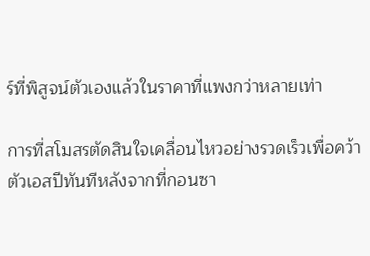ร์ที่พิสูจน์ตัวเองแล้วในราคาที่แพงกว่าหลายเท่า

การที่สโมสรตัดสินใจเคลื่อนไหวอย่างรวดเร็วเพื่อคว้าตัวเอสปีทันทีหลังจากที่กอนซา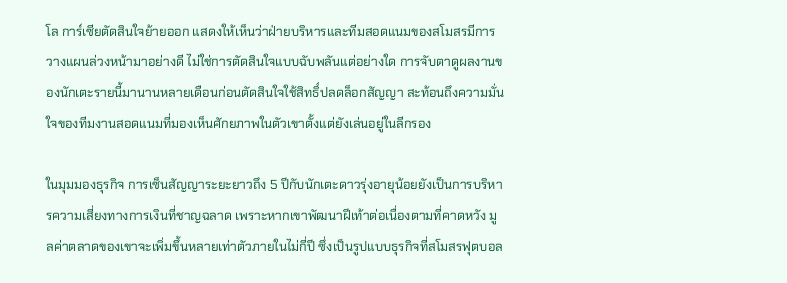โล การ์เซียตัดสินใจย้ายออก แสดงให้เห็นว่าฝ่ายบริหารและทีมสอดแนมของสโมสรมีการวางแผนล่วงหน้ามาอย่างดี ไม่ใช่การตัดสินใจแบบฉับพลันแต่อย่างใด การจับตาดูผลงานของนักเตะรายนี้มานานหลายเดือนก่อนตัดสินใจใช้สิทธิ์ปลดล็อกสัญญา สะท้อนถึงความมั่นใจของทีมงานสอดแนมที่มองเห็นศักยภาพในตัวเขาตั้งแต่ยังเล่นอยู่ในลีกรอง

ในมุมมองธุรกิจ การเซ็นสัญญาระยะยาวถึง 5 ปีกับนักเตะดาวรุ่งอายุน้อยยังเป็นการบริหารความเสี่ยงทางการเงินที่ชาญฉลาด เพราะหากเขาพัฒนาฝีเท้าต่อเนื่องตามที่คาดหวัง มูลค่าตลาดของเขาจะเพิ่มขึ้นหลายเท่าตัวภายในไม่กี่ปี ซึ่งเป็นรูปแบบธุรกิจที่สโมสรฟุตบอล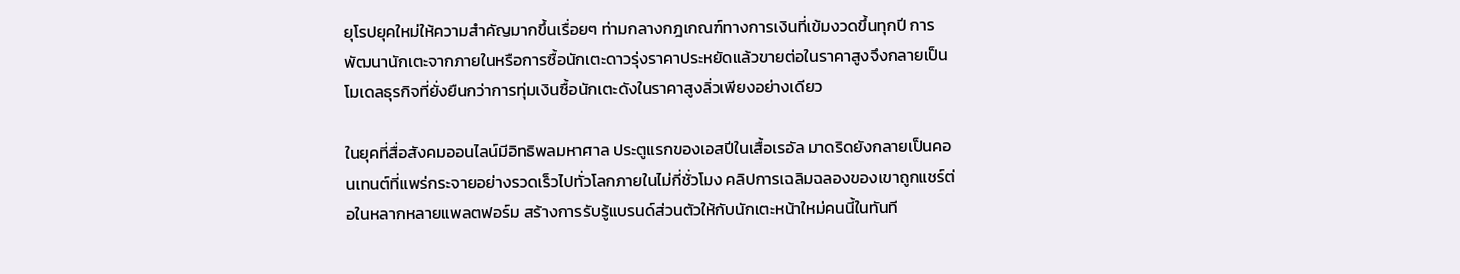ยุโรปยุคใหม่ให้ความสำคัญมากขึ้นเรื่อยๆ ท่ามกลางกฎเกณฑ์ทางการเงินที่เข้มงวดขึ้นทุกปี การพัฒนานักเตะจากภายในหรือการซื้อนักเตะดาวรุ่งราคาประหยัดแล้วขายต่อในราคาสูงจึงกลายเป็นโมเดลธุรกิจที่ยั่งยืนกว่าการทุ่มเงินซื้อนักเตะดังในราคาสูงลิ่วเพียงอย่างเดียว

ในยุคที่สื่อสังคมออนไลน์มีอิทธิพลมหาศาล ประตูแรกของเอสปีในเสื้อเรอัล มาดริดยังกลายเป็นคอนเทนต์ที่แพร่กระจายอย่างรวดเร็วไปทั่วโลกภายในไม่กี่ชั่วโมง คลิปการเฉลิมฉลองของเขาถูกแชร์ต่อในหลากหลายแพลตฟอร์ม สร้างการรับรู้แบรนด์ส่วนตัวให้กับนักเตะหน้าใหม่คนนี้ในทันที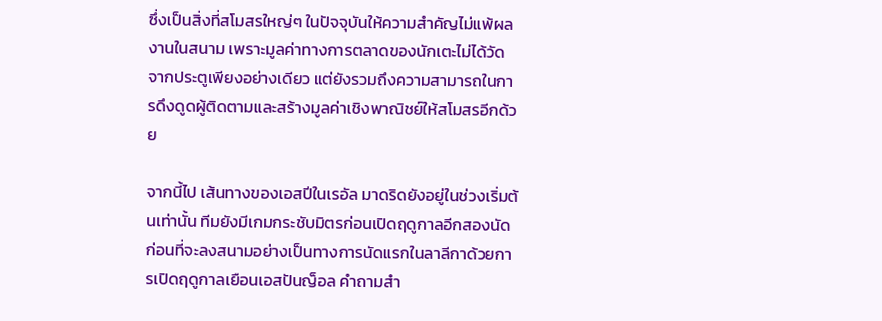ซึ่งเป็นสิ่งที่สโมสรใหญ่ๆ ในปัจจุบันให้ความสำคัญไม่แพ้ผลงานในสนาม เพราะมูลค่าทางการตลาดของนักเตะไม่ได้วัดจากประตูเพียงอย่างเดียว แต่ยังรวมถึงความสามารถในการดึงดูดผู้ติดตามและสร้างมูลค่าเชิงพาณิชย์ให้สโมสรอีกด้วย

จากนี้ไป เส้นทางของเอสปีในเรอัล มาดริดยังอยู่ในช่วงเริ่มต้นเท่านั้น ทีมยังมีเกมกระชับมิตรก่อนเปิดฤดูกาลอีกสองนัด ก่อนที่จะลงสนามอย่างเป็นทางการนัดแรกในลาลีกาด้วยการเปิดฤดูกาลเยือนเอสปันญ็อล คำถามสำ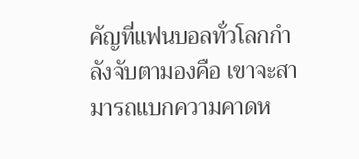คัญที่แฟนบอลทั่วโลกกำลังจับตามองคือ เขาจะสามารถแบกความคาดห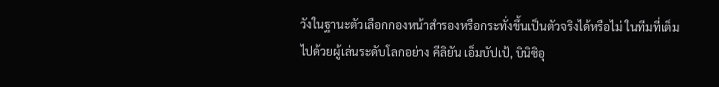วังในฐานะตัวเลือกกองหน้าสำรองหรือกระทั่งขึ้นเป็นตัวจริงได้หรือไม่ ในทีมที่เต็มไปด้วยผู้เล่นระดับโลกอย่าง คีลิยัน เอ็มบัปเป้, บินิซิอุ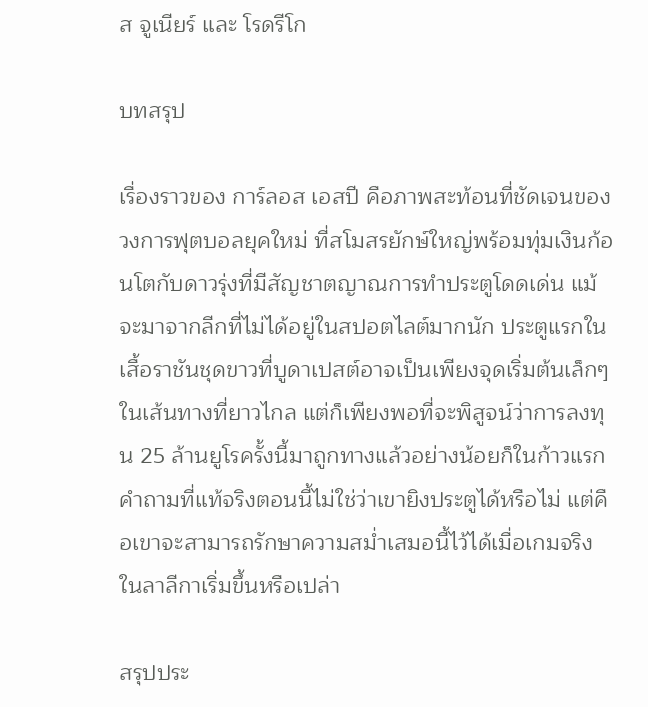ส จูเนียร์ และ โรดรีโก

บทสรุป

เรื่องราวของ การ์ลอส เอสปี คือภาพสะท้อนที่ชัดเจนของวงการฟุตบอลยุคใหม่ ที่สโมสรยักษ์ใหญ่พร้อมทุ่มเงินก้อนโตกับดาวรุ่งที่มีสัญชาตญาณการทำประตูโดดเด่น แม้จะมาจากลีกที่ไม่ได้อยู่ในสปอตไลต์มากนัก ประตูแรกในเสื้อราชันชุดขาวที่บูดาเปสต์อาจเป็นเพียงจุดเริ่มต้นเล็กๆ ในเส้นทางที่ยาวไกล แต่ก็เพียงพอที่จะพิสูจน์ว่าการลงทุน 25 ล้านยูโรครั้งนี้มาถูกทางแล้วอย่างน้อยก็ในก้าวแรก คำถามที่แท้จริงตอนนี้ไม่ใช่ว่าเขายิงประตูได้หรือไม่ แต่คือเขาจะสามารถรักษาความสม่ำเสมอนี้ไว้ได้เมื่อเกมจริงในลาลีกาเริ่มขึ้นหรือเปล่า

สรุปประ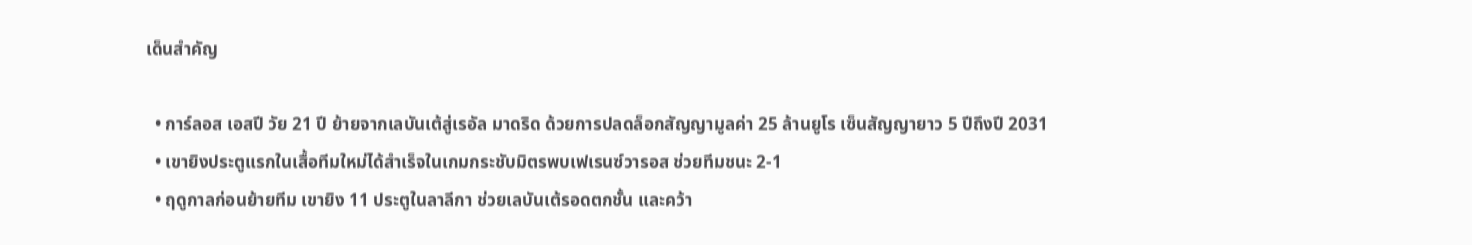เด็นสำคัญ

  • การ์ลอส เอสปี วัย 21 ปี ย้ายจากเลบันเต้สู่เรอัล มาดริด ด้วยการปลดล็อกสัญญามูลค่า 25 ล้านยูโร เซ็นสัญญายาว 5 ปีถึงปี 2031
  • เขายิงประตูแรกในเสื้อทีมใหม่ได้สำเร็จในเกมกระชับมิตรพบเฟเรนซ์วารอส ช่วยทีมชนะ 2-1
  • ฤดูกาลก่อนย้ายทีม เขายิง 11 ประตูในลาลีกา ช่วยเลบันเต้รอดตกชั้น และคว้า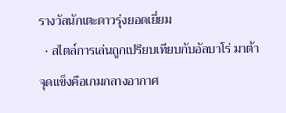รางวัลนักเตะดาวรุ่งยอดเยี่ยม
  • สไตล์การเล่นถูกเปรียบเทียบกับอัลบาโร่ มาต้า จุดแข็งคือเกมกลางอากาศ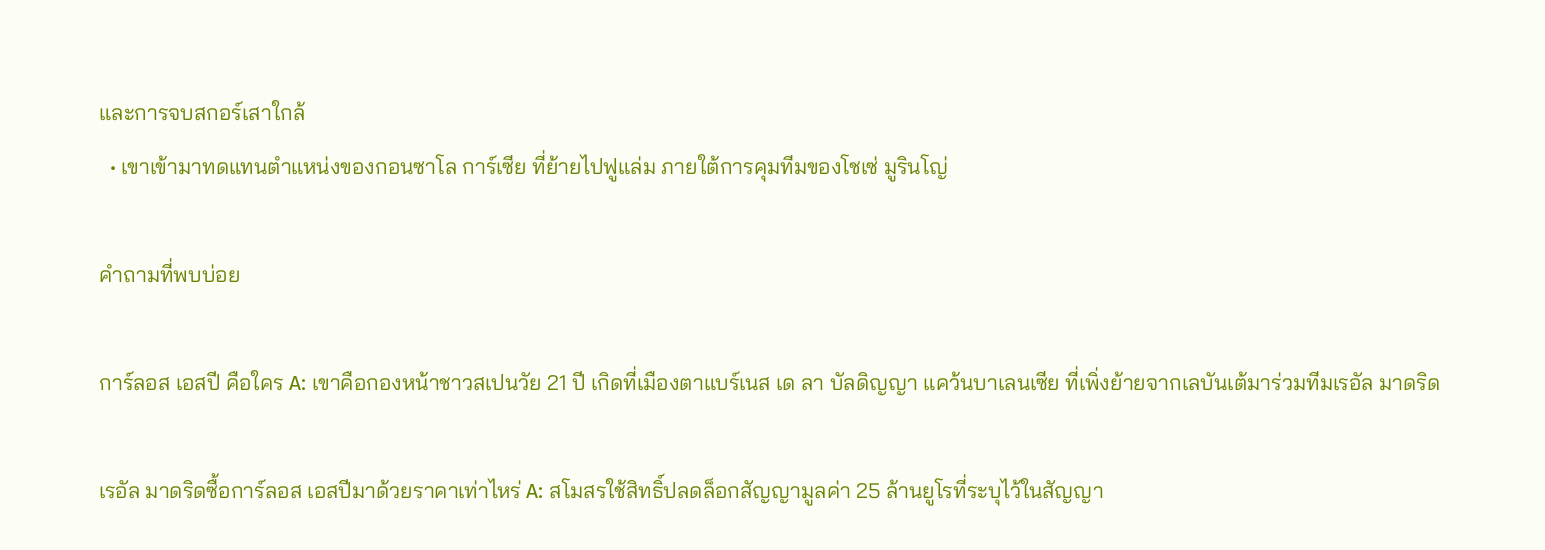และการจบสกอร์เสาใกล้
  • เขาเข้ามาทดแทนตำแหน่งของกอนซาโล การ์เซีย ที่ย้ายไปฟูแล่ม ภายใต้การคุมทีมของโชเซ่ มูรินโญ่

คำถามที่พบบ่อย

การ์ลอส เอสปี คือใคร A: เขาคือกองหน้าชาวสเปนวัย 21 ปี เกิดที่เมืองตาแบร์เนส เด ลา บัลดิญญา แคว้นบาเลนเซีย ที่เพิ่งย้ายจากเลบันเต้มาร่วมทีมเรอัล มาดริด

เรอัล มาดริดซื้อการ์ลอส เอสปีมาด้วยราคาเท่าไหร่ A: สโมสรใช้สิทธิ์ปลดล็อกสัญญามูลค่า 25 ล้านยูโรที่ระบุไว้ในสัญญา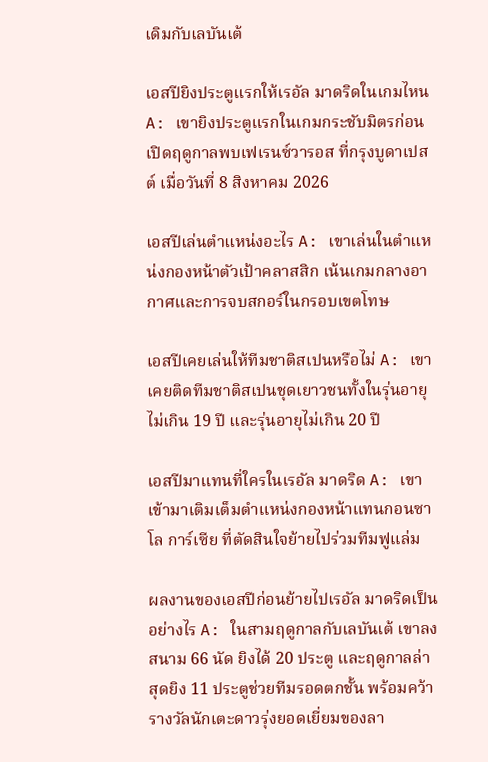เดิมกับเลบันเต้

เอสปียิงประตูแรกให้เรอัล มาดริดในเกมไหน A: เขายิงประตูแรกในเกมกระชับมิตรก่อนเปิดฤดูกาลพบเฟเรนซ์วารอส ที่กรุงบูดาเปสต์ เมื่อวันที่ 8 สิงหาคม 2026

เอสปีเล่นตำแหน่งอะไร A: เขาเล่นในตำแหน่งกองหน้าตัวเป้าคลาสสิก เน้นเกมกลางอากาศและการจบสกอร์ในกรอบเขตโทษ

เอสปีเคยเล่นให้ทีมชาติสเปนหรือไม่ A: เขาเคยติดทีมชาติสเปนชุดเยาวชนทั้งในรุ่นอายุไม่เกิน 19 ปี และรุ่นอายุไม่เกิน 20 ปี

เอสปีมาแทนที่ใครในเรอัล มาดริด A: เขาเข้ามาเติมเต็มตำแหน่งกองหน้าแทนกอนซาโล การ์เซีย ที่ตัดสินใจย้ายไปร่วมทีมฟูแล่ม

ผลงานของเอสปีก่อนย้ายไปเรอัล มาดริดเป็นอย่างไร A: ในสามฤดูกาลกับเลบันเต้ เขาลงสนาม 66 นัด ยิงได้ 20 ประตู และฤดูกาลล่าสุดยิง 11 ประตูช่วยทีมรอดตกชั้น พร้อมคว้ารางวัลนักเตะดาวรุ่งยอดเยี่ยมของลา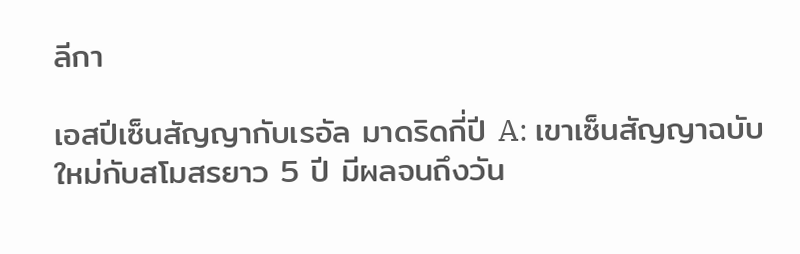ลีกา

เอสปีเซ็นสัญญากับเรอัล มาดริดกี่ปี A: เขาเซ็นสัญญาฉบับใหม่กับสโมสรยาว 5 ปี มีผลจนถึงวัน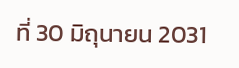ที่ 30 มิถุนายน 2031